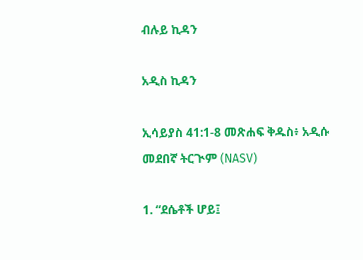ብሉይ ኪዳን

አዲስ ኪዳን

ኢሳይያስ 41:1-8 መጽሐፍ ቅዱስ፥ አዲሱ መደበኛ ትርጒም (NASV)

1. “ደሴቶች ሆይ፤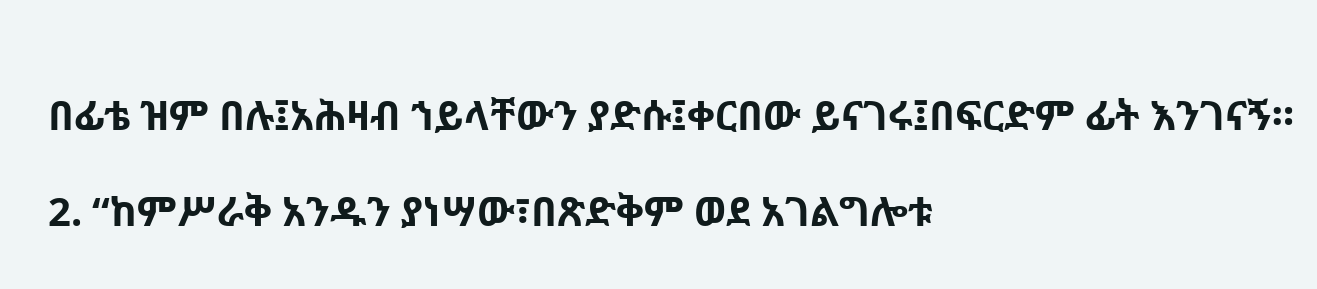በፊቴ ዝም በሉ፤አሕዛብ ኀይላቸውን ያድሱ፤ቀርበው ይናገሩ፤በፍርድም ፊት እንገናኝ።

2. “ከምሥራቅ አንዱን ያነሣው፣በጽድቅም ወደ አገልግሎቱ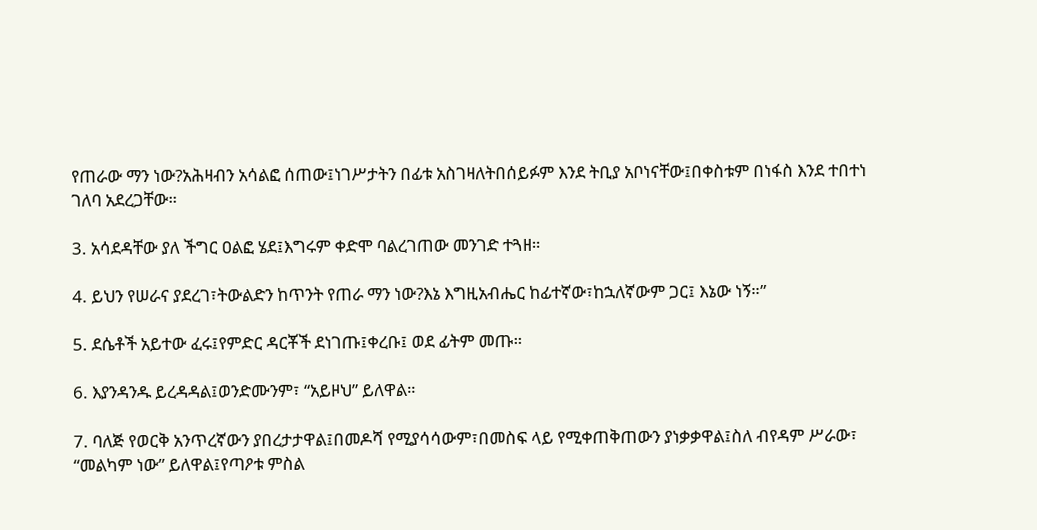የጠራው ማን ነው?አሕዛብን አሳልፎ ሰጠው፤ነገሥታትን በፊቱ አስገዛለትበሰይፉም እንደ ትቢያ አቦነናቸው፤በቀስቱም በነፋስ እንደ ተበተነ ገለባ አደረጋቸው።

3. አሳደዳቸው ያለ ችግር ዐልፎ ሄደ፤እግሩም ቀድሞ ባልረገጠው መንገድ ተጓዘ።

4. ይህን የሠራና ያደረገ፣ትውልድን ከጥንት የጠራ ማን ነው?እኔ እግዚአብሔር ከፊተኛው፣ከኋለኛውም ጋር፤ እኔው ነኝ።”

5. ደሴቶች አይተው ፈሩ፤የምድር ዳርቾች ደነገጡ፤ቀረቡ፤ ወደ ፊትም መጡ።

6. እያንዳንዱ ይረዳዳል፤ወንድሙንም፣ “አይዞህ” ይለዋል።

7. ባለጅ የወርቅ አንጥረኛውን ያበረታታዋል፤በመዶሻ የሚያሳሳውም፣በመስፍ ላይ የሚቀጠቅጠውን ያነቃቃዋል፤ስለ ብየዳም ሥራው፣ “መልካም ነው” ይለዋል፤የጣዖቱ ምስል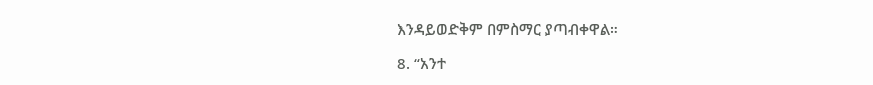እንዳይወድቅም በምስማር ያጣብቀዋል።

8. “አንተ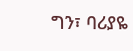ግን፣ ባሪያዬ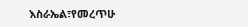እስራኤል፣የመረጥሁ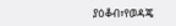ያዕቆብ፣የወዳጄ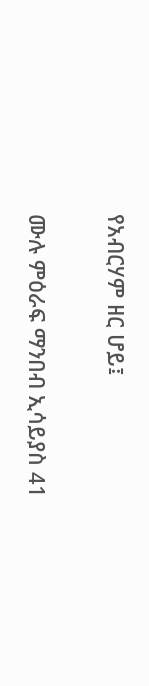የአብርሃም ዘር ሆይ፤

ሙሉ ምዕራፍ ማንበብ ኢሳይያስ 41